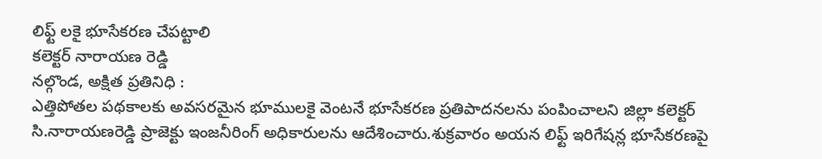లిఫ్ట్ లకై భూసేకరణ చేపట్టాలి
కలెక్టర్ నారాయణ రెడ్డి
నల్గొండ, అక్షిత ప్రతినిధి :
ఎత్తిపోతల పథకాలకు అవసరమైన భూములకై వెంటనే భూసేకరణ ప్రతిపాదనలను పంపించాలని జిల్లా కలెక్టర్ సి.నారాయణరెడ్డి ప్రాజెక్టు ఇంజనీరింగ్ అధికారులను ఆదేశించారు.శుక్రవారం అయన లిఫ్ట్ ఇరిగేషన్ల భూసేకరణపై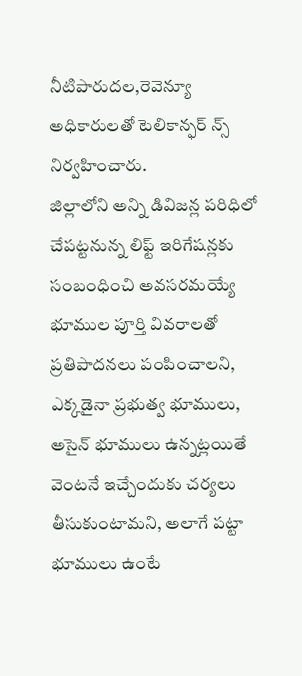నీటిపారుదల,రెవెన్యూ అధికారులతో టెలికాన్ఫర్ న్స్ నిర్వహించారు.
జిల్లాలోని అన్ని డివిజన్ల పరిధిలో చేపట్టనున్న లిఫ్ట్ ఇరిగేషన్లకు సంబంధించి అవసరమయ్యే భూముల పూర్తి వివరాలతో ప్రతిపాదనలు పంపించాలని, ఎక్కడైనా ప్రభుత్వ భూములు, అసైన్ భూములు ఉన్నట్లయితే వెంటనే ఇచ్చేందుకు చర్యలు తీసుకుంటామని, అలాగే పట్టా భూములు ఉంటే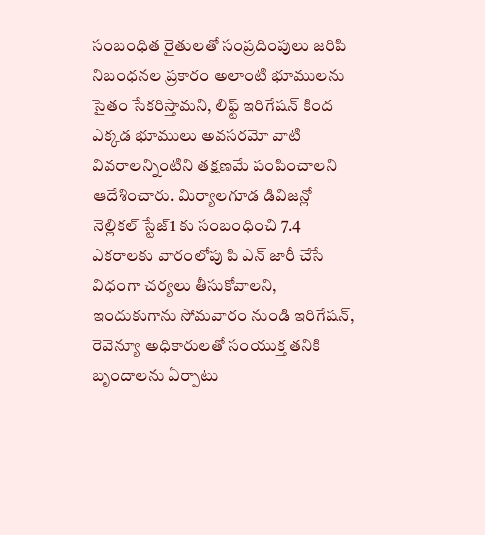సంబంధిత రైతులతో సంప్రదింపులు జరిపి నిబంధనల ప్రకారం అలాంటి భూములను సైతం సేకరిస్తామని, లిఫ్ట్ ఇరిగేషన్ కింద ఎక్కడ భూములు అవసరమో వాటి వివరాలన్నింటిని తక్షణమే పంపించాలని ఆదేశించారు. మిర్యాలగూడ డివిజన్లో నెల్లికల్ స్టేజ్1 కు సంబంధించి 7.4 ఎకరాలకు వారంలోపు పి ఎన్ జారీ చేసే విధంగా చర్యలు తీసుకోవాలని, ఇందుకుగాను సోమవారం నుండి ఇరిగేషన్, రెవెన్యూ అధికారులతో సంయుక్త తనికి బృందాలను ఏర్పాటు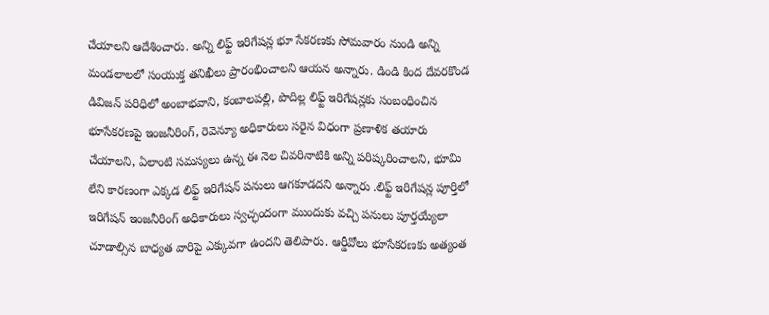చేయాలని ఆదేశించారు. అన్ని లిఫ్ట్ ఇరిగేషన్ల భూ సేకరణకు సోమవారం నుండి అన్ని మండలాలలో సంయుక్త తనిఖీలు ప్రారంభించాలని ఆయన అన్నారు. డిండి కింద దేవరకొండ డివిజన్ పరిధిలో అంబాభవాని, కంబాలపల్లి, పొదిల్ల లిఫ్ట్ ఇరిగేషన్లకు సంబంధించిన భూసేకరణపై ఇంజనీరింగ్, రెవెన్యూ అధికారులు సరైన విధంగా ప్రణాళిక తయారు చేయాలని, ఏలాంటి సమస్యలు ఉన్న ఈ నెల చివరినాటికి అన్ని పరిష్కరించాలని, భూమి లేని కారణంగా ఎక్కడ లిఫ్ట్ ఇరిగేషన్ పనులు ఆగకూడదని అన్నారు .లిఫ్ట్ ఇరిగేషన్ల పూర్తిలో ఇరిగేషన్ ఇంజనీరింగ్ అధికారులు స్వచ్ఛందంగా ముందుకు వచ్చి పనులు పూర్తయ్యేలా చూడాల్సిన బాధ్యత వారిపై ఎక్కువగా ఉందని తెలిపారు. ఆర్డీవోలు భూసేకరణకు అత్యంత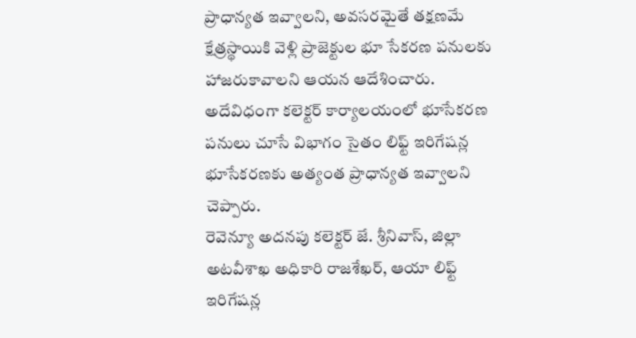ప్రాధాన్యత ఇవ్వాలని, అవసరమైతే తక్షణమే క్షేత్రస్థాయికి వెళ్లి ప్రాజెక్టుల భూ సేకరణ పనులకు హాజరుకావాలని ఆయన ఆదేశించారు. అదేవిధంగా కలెక్టర్ కార్యాలయంలో భూసేకరణ పనులు చూసే విభాగం సైతం లిఫ్ట్ ఇరిగేషన్ల భూసేకరణకు అత్యంత ప్రాధాన్యత ఇవ్వాలని చెప్పారు.
రెవెన్యూ అదనపు కలెక్టర్ జే. శ్రీనివాస్, జిల్లా అటవీశాఖ అధికారి రాజశేఖర్, ఆయా లిఫ్ట్ ఇరిగేషన్ల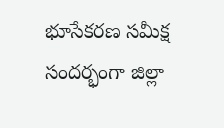భూసేకరణ సమీక్ష సందర్భంగా జిల్లా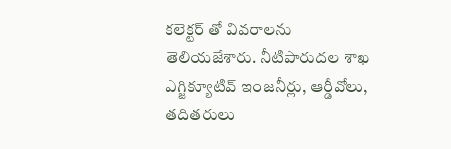కలెక్టర్ తో వివరాలను తెలియజేశారు. నీటిపారుదల శాఖ ఎగ్జిక్యూటివ్ ఇంజనీర్లు, ఆర్డీవోలు, తదితరులు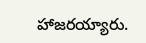హాజరయ్యారు.